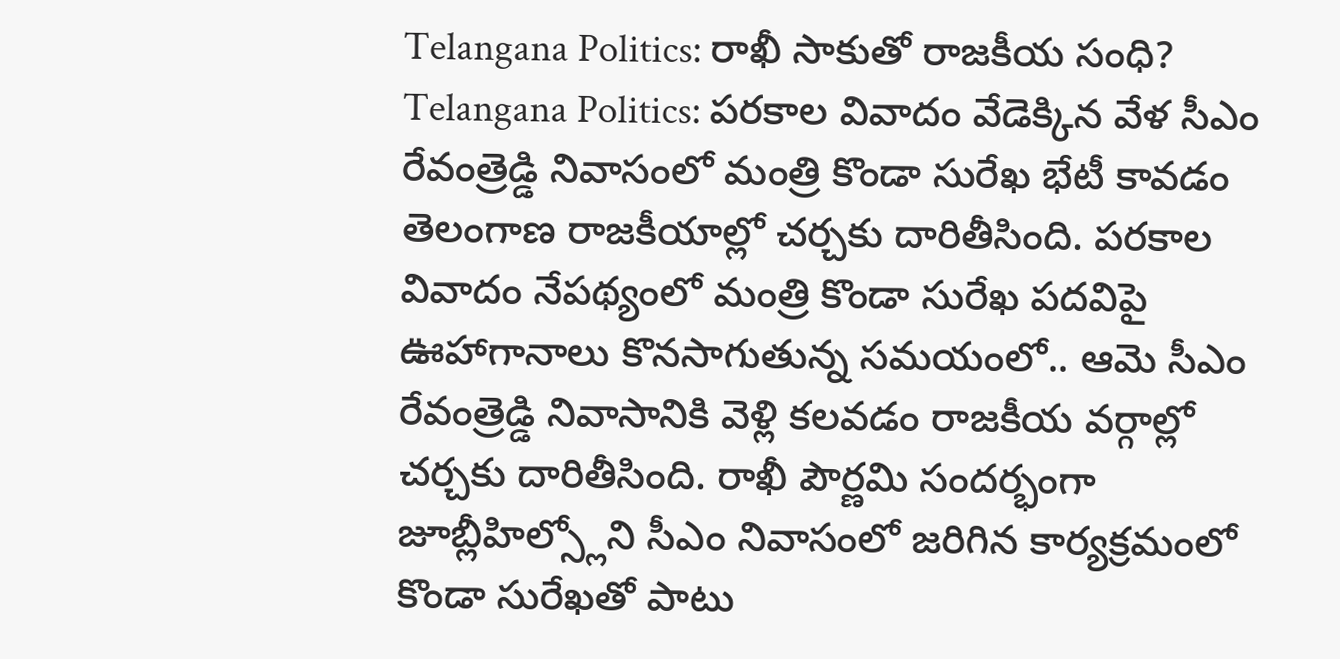Telangana Politics: రాఖీ సాకుతో రాజకీయ సంధి?
Telangana Politics: పరకాల వివాదం వేడెక్కిన వేళ సీఎం రేవంత్రెడ్డి నివాసంలో మంత్రి కొండా సురేఖ భేటీ కావడం తెలంగాణ రాజకీయాల్లో చర్చకు దారితీసింది. పరకాల వివాదం నేపథ్యంలో మంత్రి కొండా సురేఖ పదవిపై ఊహాగానాలు కొనసాగుతున్న సమయంలో.. ఆమె సీఎం రేవంత్రెడ్డి నివాసానికి వెళ్లి కలవడం రాజకీయ వర్గాల్లో చర్చకు దారితీసింది. రాఖీ పౌర్ణమి సందర్భంగా జూబ్లీహిల్స్లోని సీఎం నివాసంలో జరిగిన కార్యక్రమంలో కొండా సురేఖతో పాటు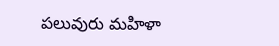పలువురు మహిళా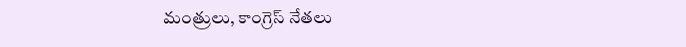మంత్రులు, కాంగ్రెస్ నేతలు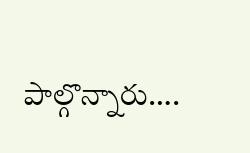పాల్గొన్నారు….